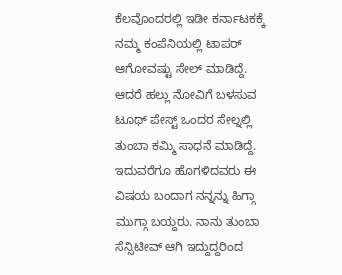ಕೆಲವೊಂದರಲ್ಲಿ ಇಡೀ ಕರ್ನಾಟಕಕ್ಕೆ ನಮ್ಮ ಕಂಪೆನಿಯಲ್ಲಿ ಟಾಪರ್ ಆಗೋವಷ್ಟು ಸೇಲ್ ಮಾಡಿದ್ದೆ. ಆದರೆ ಹಲ್ಲು ನೋವಿಗೆ ಬಳಸುವ ಟೂಥ್ ಪೇಸ್ಟ್ ಒಂದರ ಸೇಲ್ನಲ್ಲಿ ತುಂಬಾ ಕಮ್ಮಿ ಸಾಧನೆ ಮಾಡಿದ್ದೆ. ಇದುವರೆಗೂ ಹೊಗಳಿದವರು ಈ ವಿಷಯ ಬಂದಾಗ ನನ್ನನ್ನು ಹಿಗ್ಗಾ ಮುಗ್ಗಾ ಬಯ್ದರು. ನಾನು ತುಂಬಾ ಸೆನ್ಸಿಟೀವ್ ಆಗಿ ಇದ್ದುದ್ದರಿಂದ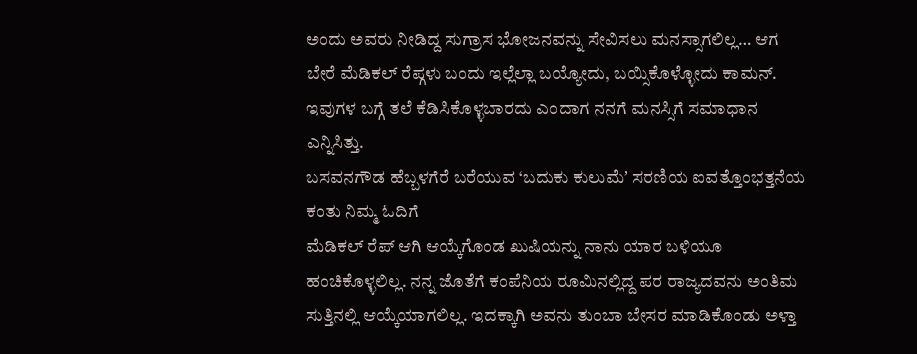ಅಂದು ಅವರು ನೀಡಿದ್ದ ಸುಗ್ರಾಸ ಭೋಜನವನ್ನು ಸೇವಿಸಲು ಮನಸ್ಸಾಗಲಿಲ್ಲ… ಆಗ ಬೇರೆ ಮೆಡಿಕಲ್ ರೆಪ್ಗಳು ಬಂದು ಇಲ್ಲೆಲ್ಲಾ ಬಯ್ಯೋದು, ಬಯ್ಸಿಕೊಳ್ಳೋದು ಕಾಮನ್. ಇವುಗಳ ಬಗ್ಗೆ ತಲೆ ಕೆಡಿಸಿಕೊಳ್ಳಬಾರದು ಎಂದಾಗ ನನಗೆ ಮನಸ್ಸಿಗೆ ಸಮಾಧಾನ ಎನ್ನಿಸಿತ್ತು.
ಬಸವನಗೌಡ ಹೆಬ್ಬಳಗೆರೆ ಬರೆಯುವ ‘ಬದುಕು ಕುಲುಮೆʼ ಸರಣಿಯ ಐವತ್ತೊಂಭತ್ತನೆಯ ಕಂತು ನಿಮ್ಮ ಓದಿಗೆ
ಮೆಡಿಕಲ್ ರೆಪ್ ಆಗಿ ಆಯ್ಕೆಗೊಂಡ ಖುಷಿಯನ್ನು ನಾನು ಯಾರ ಬಳಿಯೂ ಹಂಚಿಕೊಳ್ಳಲಿಲ್ಲ. ನನ್ನ ಜೊತೆಗೆ ಕಂಪೆನಿಯ ರೂಮಿನಲ್ಲಿದ್ದ ಪರ ರಾಜ್ಯದವನು ಅಂತಿಮ ಸುತ್ತಿನಲ್ಲಿ ಆಯ್ಕೆಯಾಗಲಿಲ್ಲ. ಇದಕ್ಕಾಗಿ ಅವನು ತುಂಬಾ ಬೇಸರ ಮಾಡಿಕೊಂಡು ಅಳ್ತಾ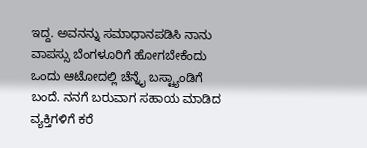ಇದ್ದ. ಅವನನ್ನು ಸಮಾಧಾನಪಡಿಸಿ ನಾನು ವಾಪಸ್ಸು ಬೆಂಗಳೂರಿಗೆ ಹೋಗಬೇಕೆಂದು ಒಂದು ಆಟೋದಲ್ಲಿ ಚೆನ್ನೈ ಬಸ್ಟ್ಯಾಂಡಿಗೆ ಬಂದೆ. ನನಗೆ ಬರುವಾಗ ಸಹಾಯ ಮಾಡಿದ ವ್ಯಕ್ತಿಗಳಿಗೆ ಕರೆ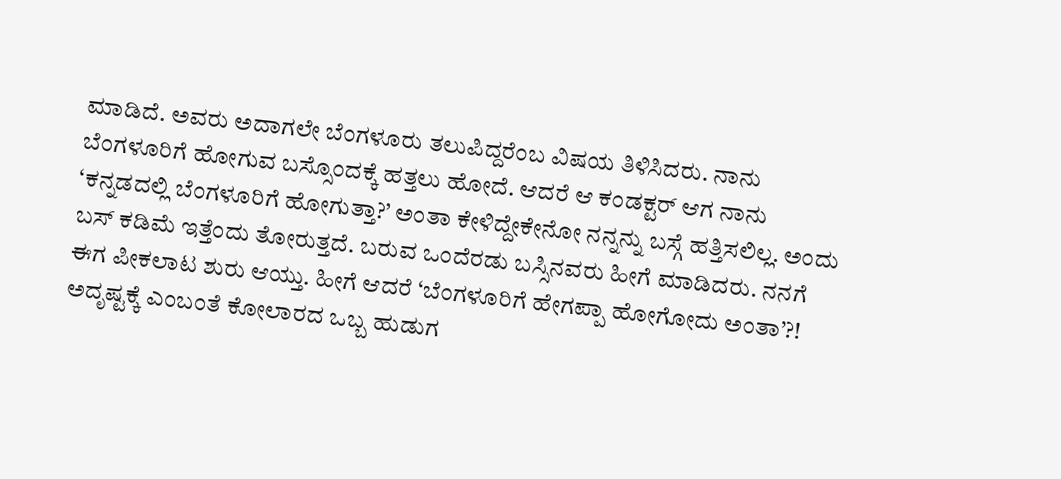ಮಾಡಿದೆ. ಅವರು ಅದಾಗಲೇ ಬೆಂಗಳೂರು ತಲುಪಿದ್ದರೆಂಬ ವಿಷಯ ತಿಳಿಸಿದರು. ನಾನು ಬೆಂಗಳೂರಿಗೆ ಹೋಗುವ ಬಸ್ಸೊಂದಕ್ಕೆ ಹತ್ತಲು ಹೋದೆ. ಆದರೆ ಆ ಕಂಡಕ್ಟರ್ ಆಗ ನಾನು ‘ಕನ್ನಡದಲ್ಲಿ ಬೆಂಗಳೂರಿಗೆ ಹೋಗುತ್ತಾ?’ ಅಂತಾ ಕೇಳಿದ್ದೇಕೇನೋ ನನ್ನನ್ನು ಬಸ್ಗೆ ಹತ್ತಿಸಲಿಲ್ಲ. ಅಂದು ಬಸ್ ಕಡಿಮೆ ಇತ್ತೆಂದು ತೋರುತ್ತದೆ. ಬರುವ ಒಂದೆರಡು ಬಸ್ಸಿನವರು ಹೀಗೆ ಮಾಡಿದರು. ನನಗೆ ಈಗ ಪೀಕಲಾಟ ಶುರು ಆಯ್ತು. ಹೀಗೆ ಆದರೆ ‘ಬೆಂಗಳೂರಿಗೆ ಹೇಗಪ್ಪಾ ಹೋಗೋದು ಅಂತಾ’?! ಅದೃಷ್ಟಕ್ಕೆ ಎಂಬಂತೆ ಕೋಲಾರದ ಒಬ್ಬ ಹುಡುಗ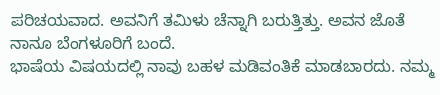ಪರಿಚಯವಾದ. ಅವನಿಗೆ ತಮಿಳು ಚೆನ್ನಾಗಿ ಬರುತ್ತಿತ್ತು. ಅವನ ಜೊತೆ ನಾನೂ ಬೆಂಗಳೂರಿಗೆ ಬಂದೆ.
ಭಾಷೆಯ ವಿಷಯದಲ್ಲಿ ನಾವು ಬಹಳ ಮಡಿವಂತಿಕೆ ಮಾಡಬಾರದು. ನಮ್ಮ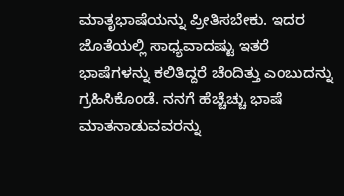ಮಾತೃಭಾಷೆಯನ್ನು ಪ್ರೀತಿಸಬೇಕು. ಇದರ ಜೊತೆಯಲ್ಲಿ ಸಾಧ್ಯವಾದಷ್ಟು ಇತರೆ ಭಾಷೆಗಳನ್ನು ಕಲಿತಿದ್ದರೆ ಚೆಂದಿತ್ತು ಎಂಬುದನ್ನು ಗ್ರಹಿಸಿಕೊಂಡೆ. ನನಗೆ ಹೆಚ್ಚೆಚ್ಚು ಭಾಷೆ ಮಾತನಾಡುವವರನ್ನು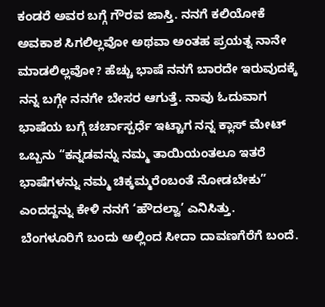ಕಂಡರೆ ಅವರ ಬಗ್ಗೆ ಗೌರವ ಜಾಸ್ತಿ. ನನಗೆ ಕಲಿಯೋಕೆ ಅವಕಾಶ ಸಿಗಲಿಲ್ಲವೋ ಅಥವಾ ಅಂತಹ ಪ್ರಯತ್ನ ನಾನೇ ಮಾಡಲಿಲ್ಲವೋ? ಹೆಚ್ಚು ಭಾಷೆ ನನಗೆ ಬಾರದೇ ಇರುವುದಕ್ಕೆ ನನ್ನ ಬಗ್ಗೇ ನನಗೇ ಬೇಸರ ಆಗುತ್ತೆ. ನಾವು ಓದುವಾಗ ಭಾಷೆಯ ಬಗ್ಗೆ ಚರ್ಚಾಸ್ಪರ್ಧೆ ಇಟ್ಟಾಗ ನನ್ನ ಕ್ಲಾಸ್ ಮೇಟ್ ಒಬ್ಬನು “ಕನ್ನಡವನ್ನು ನಮ್ಮ ತಾಯಿಯಂತಲೂ ಇತರೆ ಭಾಷೆಗಳನ್ನು ನಮ್ಮ ಚಿಕ್ಕಮ್ಮರೆಂಬಂತೆ ನೋಡಬೇಕು” ಎಂದದ್ದನ್ನು ಕೇಳಿ ನನಗೆ ‘ಹೌದಲ್ವಾ’ ಎನಿಸಿತ್ತು.
ಬೆಂಗಳೂರಿಗೆ ಬಂದು ಅಲ್ಲಿಂದ ಸೀದಾ ದಾವಣಗೆರೆಗೆ ಬಂದೆ.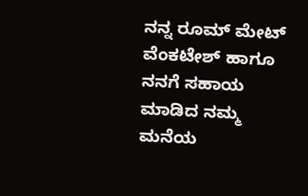ನನ್ನ ರೂಮ್ ಮೇಟ್ ವೆಂಕಟೇಶ್ ಹಾಗೂ ನನಗೆ ಸಹಾಯ ಮಾಡಿದ ನಮ್ಮ ಮನೆಯ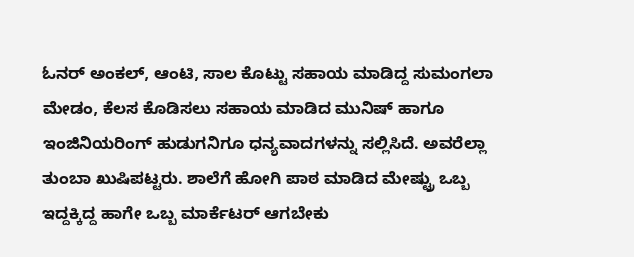ಓನರ್ ಅಂಕಲ್, ಆಂಟಿ, ಸಾಲ ಕೊಟ್ಟು ಸಹಾಯ ಮಾಡಿದ್ದ ಸುಮಂಗಲಾ ಮೇಡಂ, ಕೆಲಸ ಕೊಡಿಸಲು ಸಹಾಯ ಮಾಡಿದ ಮುನಿಷ್ ಹಾಗೂ ಇಂಜಿನಿಯರಿಂಗ್ ಹುಡುಗನಿಗೂ ಧನ್ಯವಾದಗಳನ್ನು ಸಲ್ಲಿಸಿದೆ. ಅವರೆಲ್ಲಾ ತುಂಬಾ ಖುಷಿಪಟ್ಟರು. ಶಾಲೆಗೆ ಹೋಗಿ ಪಾಠ ಮಾಡಿದ ಮೇಷ್ಟ್ರು ಒಬ್ಬ ಇದ್ದಕ್ಕಿದ್ದ ಹಾಗೇ ಒಬ್ಬ ಮಾರ್ಕೆಟರ್ ಆಗಬೇಕು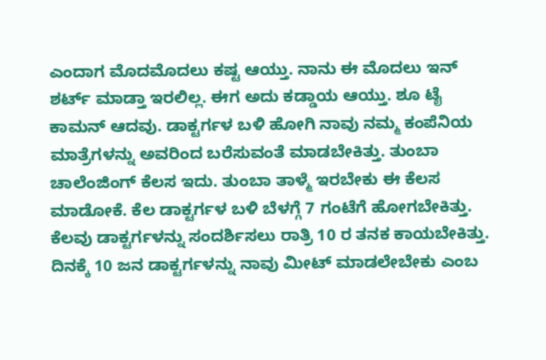ಎಂದಾಗ ಮೊದಮೊದಲು ಕಷ್ಟ ಆಯ್ತು. ನಾನು ಈ ಮೊದಲು ಇನ್ ಶರ್ಟ್ ಮಾಡ್ತಾ ಇರಲಿಲ್ಲ. ಈಗ ಅದು ಕಡ್ಡಾಯ ಆಯ್ತು. ಶೂ ಟೈ ಕಾಮನ್ ಆದವು. ಡಾಕ್ಟರ್ಗಳ ಬಳಿ ಹೋಗಿ ನಾವು ನಮ್ಮ ಕಂಪೆನಿಯ ಮಾತ್ರೆಗಳನ್ನು ಅವರಿಂದ ಬರೆಸುವಂತೆ ಮಾಡಬೇಕಿತ್ತು. ತುಂಬಾ ಚಾಲೆಂಜಿಂಗ್ ಕೆಲಸ ಇದು. ತುಂಬಾ ತಾಳ್ಮೆ ಇರಬೇಕು ಈ ಕೆಲಸ ಮಾಡೋಕೆ. ಕೆಲ ಡಾಕ್ಟರ್ಗಳ ಬಳಿ ಬೆಳಗ್ಗೆ 7 ಗಂಟೆಗೆ ಹೋಗಬೇಕಿತ್ತು. ಕೆಲವು ಡಾಕ್ಟರ್ಗಳನ್ನು ಸಂದರ್ಶಿಸಲು ರಾತ್ರಿ 10 ರ ತನಕ ಕಾಯಬೇಕಿತ್ತು. ದಿನಕ್ಕೆ 10 ಜನ ಡಾಕ್ಟರ್ಗಳನ್ನು ನಾವು ಮೀಟ್ ಮಾಡಲೇಬೇಕು ಎಂಬ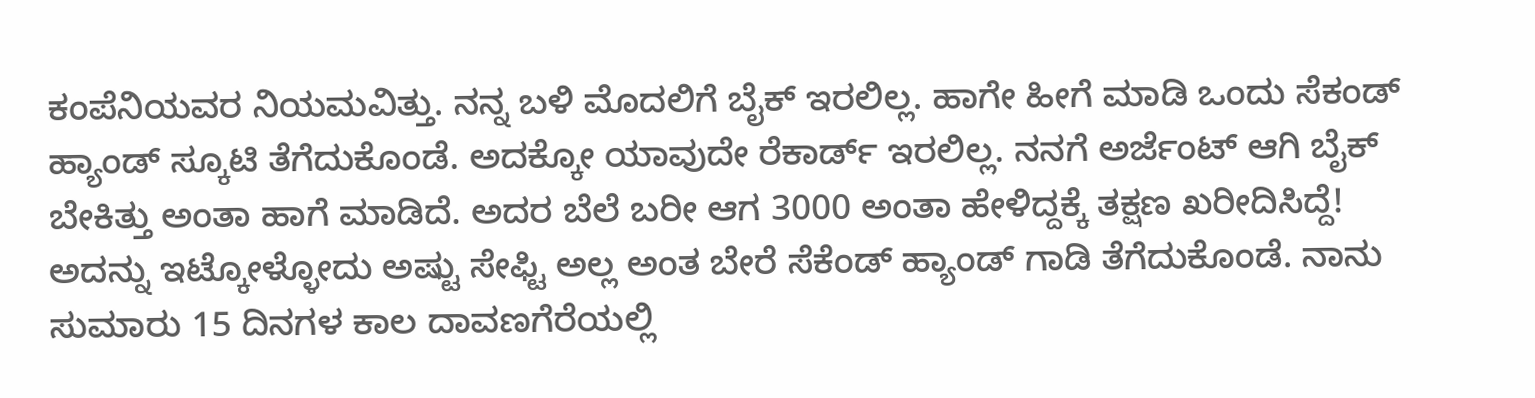ಕಂಪೆನಿಯವರ ನಿಯಮವಿತ್ತು. ನನ್ನ ಬಳಿ ಮೊದಲಿಗೆ ಬೈಕ್ ಇರಲಿಲ್ಲ. ಹಾಗೇ ಹೀಗೆ ಮಾಡಿ ಒಂದು ಸೆಕಂಡ್ ಹ್ಯಾಂಡ್ ಸ್ಕೂಟಿ ತೆಗೆದುಕೊಂಡೆ. ಅದಕ್ಕೋ ಯಾವುದೇ ರೆಕಾರ್ಡ್ ಇರಲಿಲ್ಲ. ನನಗೆ ಅರ್ಜೆಂಟ್ ಆಗಿ ಬೈಕ್ ಬೇಕಿತ್ತು ಅಂತಾ ಹಾಗೆ ಮಾಡಿದೆ. ಅದರ ಬೆಲೆ ಬರೀ ಆಗ 3000 ಅಂತಾ ಹೇಳಿದ್ದಕ್ಕೆ ತಕ್ಷಣ ಖರೀದಿಸಿದ್ದೆ!
ಅದನ್ನು ಇಟ್ಕೋಳ್ಳೋದು ಅಷ್ಟು ಸೇಫ್ಟಿ ಅಲ್ಲ ಅಂತ ಬೇರೆ ಸೆಕೆಂಡ್ ಹ್ಯಾಂಡ್ ಗಾಡಿ ತೆಗೆದುಕೊಂಡೆ. ನಾನು ಸುಮಾರು 15 ದಿನಗಳ ಕಾಲ ದಾವಣಗೆರೆಯಲ್ಲಿ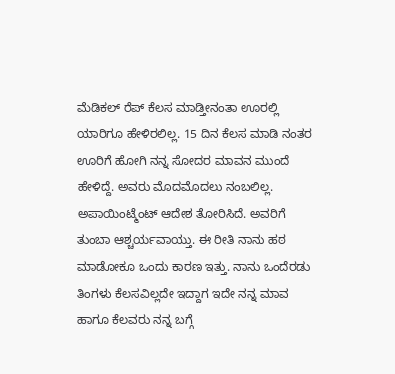ಮೆಡಿಕಲ್ ರೆಪ್ ಕೆಲಸ ಮಾಡ್ತೀನಂತಾ ಊರಲ್ಲಿ ಯಾರಿಗೂ ಹೇಳಿರಲಿಲ್ಲ. 15 ದಿನ ಕೆಲಸ ಮಾಡಿ ನಂತರ ಊರಿಗೆ ಹೋಗಿ ನನ್ನ ಸೋದರ ಮಾವನ ಮುಂದೆ ಹೇಳಿದ್ದೆ. ಅವರು ಮೊದಮೊದಲು ನಂಬಲಿಲ್ಲ. ಅಪಾಯಿಂಟ್ಮೆಂಟ್ ಆದೇಶ ತೋರಿಸಿದೆ. ಅವರಿಗೆ ತುಂಬಾ ಆಶ್ಚರ್ಯವಾಯ್ತು. ಈ ರೀತಿ ನಾನು ಹಠ ಮಾಡೋಕೂ ಒಂದು ಕಾರಣ ಇತ್ತು. ನಾನು ಒಂದೆರಡು ತಿಂಗಳು ಕೆಲಸವಿಲ್ಲದೇ ಇದ್ದಾಗ ಇದೇ ನನ್ನ ಮಾವ ಹಾಗೂ ಕೆಲವರು ನನ್ನ ಬಗ್ಗೆ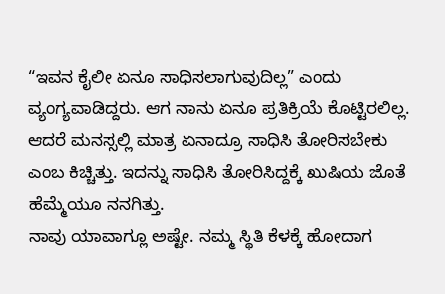“ಇವನ ಕೈಲೀ ಏನೂ ಸಾಧಿಸಲಾಗುವುದಿಲ್ಲ” ಎಂದು ವ್ಯಂಗ್ಯವಾಡಿದ್ದರು. ಆಗ ನಾನು ಏನೂ ಪ್ರತಿಕ್ರಿಯೆ ಕೊಟ್ಟಿರಲಿಲ್ಲ. ಆದರೆ ಮನಸ್ಸಲ್ಲಿ ಮಾತ್ರ ಏನಾದ್ರೂ ಸಾಧಿಸಿ ತೋರಿಸಬೇಕು ಎಂಬ ಕಿಚ್ಚಿತ್ತು. ಇದನ್ನು ಸಾಧಿಸಿ ತೋರಿಸಿದ್ದಕ್ಕೆ ಖುಷಿಯ ಜೊತೆ ಹೆಮ್ಮೆಯೂ ನನಗಿತ್ತು.
ನಾವು ಯಾವಾಗ್ಲೂ ಅಷ್ಟೇ. ನಮ್ಮ ಸ್ಥಿತಿ ಕೆಳಕ್ಕೆ ಹೋದಾಗ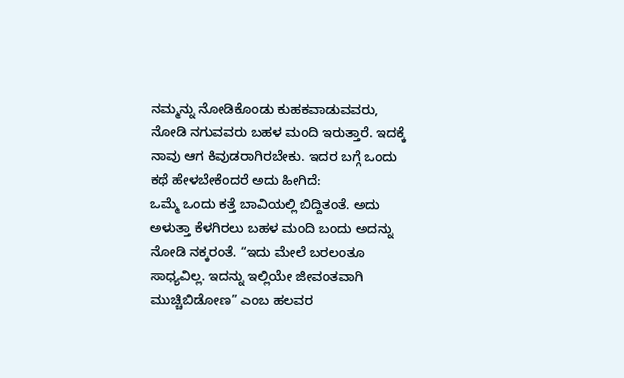ನಮ್ಮನ್ನು ನೋಡಿಕೊಂಡು ಕುಹಕವಾಡುವವರು, ನೋಡಿ ನಗುವವರು ಬಹಳ ಮಂದಿ ಇರುತ್ತಾರೆ. ಇದಕ್ಕೆ ನಾವು ಆಗ ಕಿವುಡರಾಗಿರಬೇಕು. ಇದರ ಬಗ್ಗೆ ಒಂದು ಕಥೆ ಹೇಳಬೇಕೆಂದರೆ ಅದು ಹೀಗಿದೆ:
ಒಮ್ಮೆ ಒಂದು ಕತ್ತೆ ಬಾವಿಯಲ್ಲಿ ಬಿದ್ದಿತಂತೆ. ಅದು ಅಳುತ್ತಾ ಕೆಳಗಿರಲು ಬಹಳ ಮಂದಿ ಬಂದು ಅದನ್ನು ನೋಡಿ ನಕ್ಕರಂತೆ. “ಇದು ಮೇಲೆ ಬರಲಂತೂ ಸಾಧ್ಯವಿಲ್ಲ. ಇದನ್ನು ಇಲ್ಲಿಯೇ ಜೀವಂತವಾಗಿ ಮುಚ್ಚಿಬಿಡೋಣ” ಎಂಬ ಹಲವರ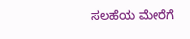ಸಲಹೆಯ ಮೇರೆಗೆ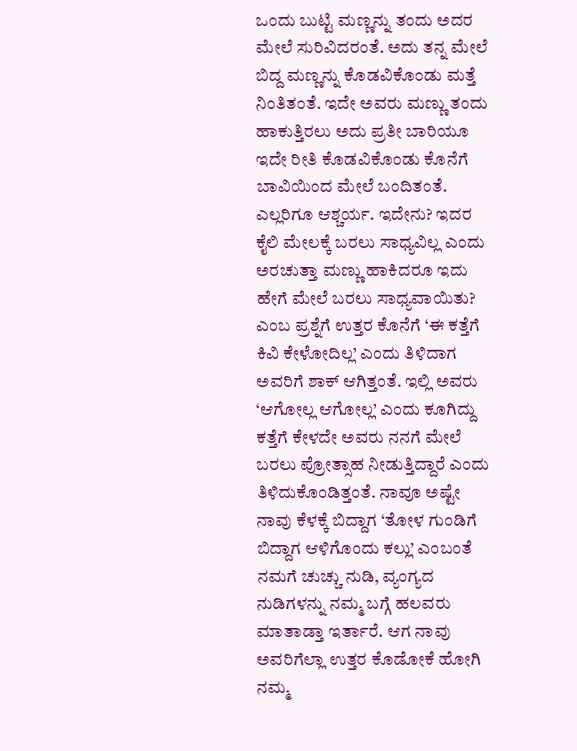ಒಂದು ಬುಟ್ಟಿ ಮಣ್ಣನ್ನು ತಂದು ಅದರ ಮೇಲೆ ಸುರಿವಿದರಂತೆ. ಅದು ತನ್ನ ಮೇಲೆ ಬಿದ್ದ ಮಣ್ಣನ್ನು ಕೊಡವಿಕೊಂಡು ಮತ್ತೆ ನಿಂತಿತಂತೆ. ಇದೇ ಅವರು ಮಣ್ಣು ತಂದು ಹಾಕುತ್ತಿರಲು ಅದು ಪ್ರತೀ ಬಾರಿಯೂ ಇದೇ ರೀತಿ ಕೊಡವಿಕೊಂಡು ಕೊನೆಗೆ ಬಾವಿಯಿಂದ ಮೇಲೆ ಬಂದಿತಂತೆ. ಎಲ್ಲರಿಗೂ ಆಶ್ಚರ್ಯ. ಇದೇನು? ಇದರ ಕೈಲಿ ಮೇಲಕ್ಕೆ ಬರಲು ಸಾಧ್ಯವಿಲ್ಲ ಎಂದು ಅರಚುತ್ತಾ ಮಣ್ಣು ಹಾಕಿದರೂ ಇದು ಹೇಗೆ ಮೇಲೆ ಬರಲು ಸಾಧ್ಯವಾಯಿತು? ಎಂಬ ಪ್ರಶ್ನೆಗೆ ಉತ್ತರ ಕೊನೆಗೆ ‘ಈ ಕತ್ತೆಗೆ ಕಿವಿ ಕೇಳೋದಿಲ್ಲ’ ಎಂದು ತಿಳಿದಾಗ ಅವರಿಗೆ ಶಾಕ್ ಆಗಿತ್ತಂತೆ. ಇಲ್ಲಿ ಅವರು ‘ಆಗೋಲ್ಲ ಆಗೋಲ್ಲ’ ಎಂದು ಕೂಗಿದ್ದು ಕತ್ತೆಗೆ ಕೇಳದೇ ಅವರು ನನಗೆ ಮೇಲೆ ಬರಲು ಪ್ರೋತ್ಸಾಹ ನೀಡುತ್ತಿದ್ದಾರೆ ಎಂದು ತಿಳಿದುಕೊಂಡಿತ್ತಂತೆ. ನಾವೂ ಅಷ್ಟೇ ನಾವು ಕೆಳಕ್ಕೆ ಬಿದ್ದಾಗ ‘ತೋಳ ಗುಂಡಿಗೆ ಬಿದ್ದಾಗ ಆಳಿಗೊಂದು ಕಲ್ಲು’ ಎಂಬಂತೆ ನಮಗೆ ಚುಚ್ಚು ನುಡಿ, ವ್ಯಂಗ್ಯದ ನುಡಿಗಳನ್ನು ನಮ್ಮ ಬಗ್ಗೆ ಹಲವರು ಮಾತಾಡ್ತಾ ಇರ್ತಾರೆ. ಆಗ ನಾವು ಅವರಿಗೆಲ್ಲಾ ಉತ್ತರ ಕೊಡೋಕೆ ಹೋಗಿ ನಮ್ಮ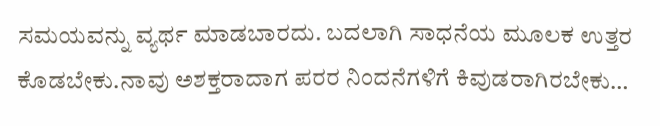ಸಮಯವನ್ನು ವ್ಯರ್ಥ ಮಾಡಬಾರದು. ಬದಲಾಗಿ ಸಾಧನೆಯ ಮೂಲಕ ಉತ್ತರ ಕೊಡಬೇಕು.ನಾವು ಅಶಕ್ತರಾದಾಗ ಪರರ ನಿಂದನೆಗಳಿಗೆ ಕಿವುಡರಾಗಿರಬೇಕು…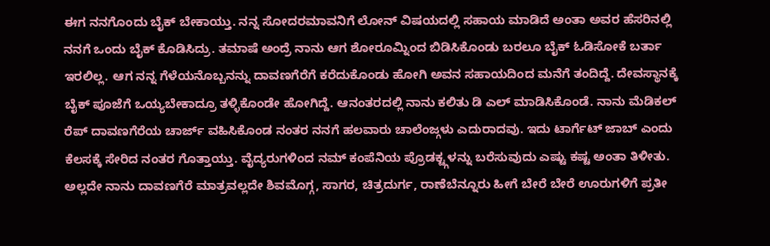ಈಗ ನನಗೊಂದು ಬೈಕ್ ಬೇಕಾಯ್ತು. ನನ್ನ ಸೋದರಮಾವನಿಗೆ ಲೋನ್ ವಿಷಯದಲ್ಲಿ ಸಹಾಯ ಮಾಡಿದೆ ಅಂತಾ ಅವರ ಹೆಸರಿನಲ್ಲಿ ನನಗೆ ಒಂದು ಬೈಕ್ ಕೊಡಿಸಿದ್ರು. ತಮಾಷೆ ಅಂದ್ರೆ ನಾನು ಆಗ ಶೋರೂಮ್ನಿಂದ ಬಿಡಿಸಿಕೊಂಡು ಬರಲೂ ಬೈಕ್ ಓಡಿಸೋಕೆ ಬರ್ತಾ ಇರಲಿಲ್ಲ. ಆಗ ನನ್ನ ಗೆಳೆಯನೊಬ್ಬನನ್ನು ದಾವಣಗೆರೆಗೆ ಕರೆದುಕೊಂಡು ಹೋಗಿ ಅವನ ಸಹಾಯದಿಂದ ಮನೆಗೆ ತಂದಿದ್ದೆ. ದೇವಸ್ಥಾನಕ್ಕೆ ಬೈಕ್ ಪೂಜೆಗೆ ಒಯ್ಯಬೇಕಾದ್ರೂ ತಳ್ಳಿಕೊಂಡೇ ಹೋಗಿದ್ದೆ. ಆನಂತರದಲ್ಲಿ ನಾನು ಕಲಿತು ಡಿ ಎಲ್ ಮಾಡಿಸಿಕೊಂಡೆ. ನಾನು ಮೆಡಿಕಲ್ ರೆಪ್ ದಾವಣಗೆರೆಯ ಚಾರ್ಜ್ ವಹಿಸಿಕೊಂಡ ನಂತರ ನನಗೆ ಹಲವಾರು ಚಾಲೆಂಜ್ಗಳು ಎದುರಾದವು. ಇದು ಟಾರ್ಗೆಟ್ ಜಾಬ್ ಎಂದು ಕೆಲಸಕ್ಕೆ ಸೇರಿದ ನಂತರ ಗೊತ್ತಾಯ್ತು. ವೈದ್ಯರುಗಳಿಂದ ನಮ್ ಕಂಪೆನಿಯ ಪ್ರೊಡಕ್ಟ್ಗಳನ್ನು ಬರೆಸುವುದು ಎಷ್ಟು ಕಷ್ಟ ಅಂತಾ ತಿಳೀತು. ಅಲ್ಲದೇ ನಾನು ದಾವಣಗೆರೆ ಮಾತ್ರವಲ್ಲದೇ ಶಿವಮೊಗ್ಗ, ಸಾಗರ, ಚಿತ್ರದುರ್ಗ, ರಾಣೆಬೆನ್ನೂರು ಹೀಗೆ ಬೇರೆ ಬೇರೆ ಊರುಗಳಿಗೆ ಪ್ರತೀ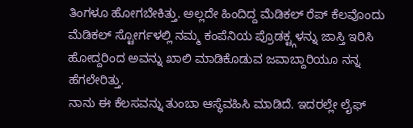ತಿಂಗಳೂ ಹೋಗಬೇಕಿತ್ತು. ಅಲ್ಲದೇ ಹಿಂದಿದ್ದ ಮೆಡಿಕಲ್ ರೆಪ್ ಕೆಲವೊಂದು ಮೆಡಿಕಲ್ ಸ್ಟೋರ್ಗಳಲ್ಲಿ ನಮ್ಮ ಕಂಪೆನಿಯ ಪ್ರೊಡಕ್ಟ್ಗಳನ್ನು ಜಾಸ್ತಿ ಇರಿಸಿ ಹೋದ್ದರಿಂದ ಅವನ್ನು ಖಾಲಿ ಮಾಡಿಕೊಡುವ ಜವಾಬ್ದಾರಿಯೂ ನನ್ನ ಹೆಗಲೇರಿತ್ತು.
ನಾನು ಈ ಕೆಲಸವನ್ನು ತುಂಬಾ ಆಸ್ಥೆವಹಿಸಿ ಮಾಡಿದೆ. ಇದರಲ್ಲೇ ಲೈಫ್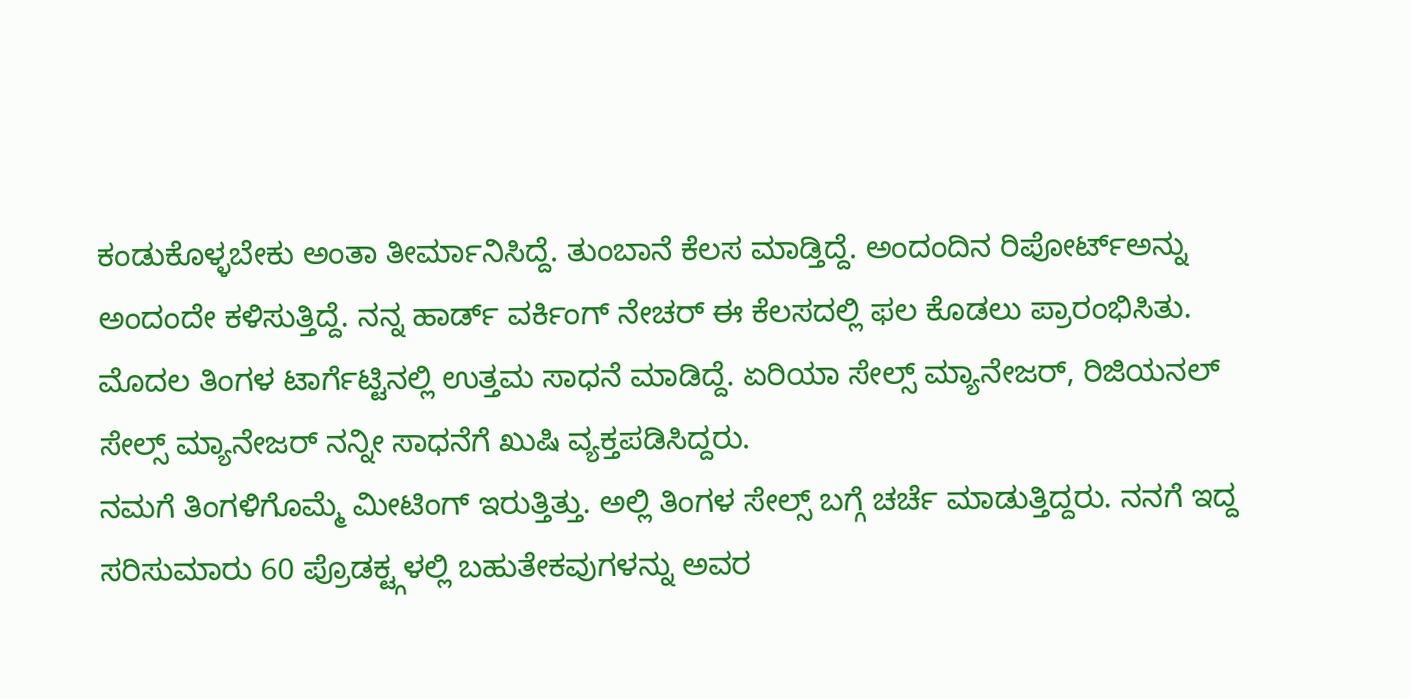ಕಂಡುಕೊಳ್ಳಬೇಕು ಅಂತಾ ತೀರ್ಮಾನಿಸಿದ್ದೆ. ತುಂಬಾನೆ ಕೆಲಸ ಮಾಡ್ತಿದ್ದೆ. ಅಂದಂದಿನ ರಿಪೋರ್ಟ್ಅನ್ನು ಅಂದಂದೇ ಕಳಿಸುತ್ತಿದ್ದೆ. ನನ್ನ ಹಾರ್ಡ್ ವರ್ಕಿಂಗ್ ನೇಚರ್ ಈ ಕೆಲಸದಲ್ಲಿ ಫಲ ಕೊಡಲು ಪ್ರಾರಂಭಿಸಿತು. ಮೊದಲ ತಿಂಗಳ ಟಾರ್ಗೆಟ್ಟಿನಲ್ಲಿ ಉತ್ತಮ ಸಾಧನೆ ಮಾಡಿದ್ದೆ. ಏರಿಯಾ ಸೇಲ್ಸ್ ಮ್ಯಾನೇಜರ್, ರಿಜಿಯನಲ್ ಸೇಲ್ಸ್ ಮ್ಯಾನೇಜರ್ ನನ್ನೀ ಸಾಧನೆಗೆ ಖುಷಿ ವ್ಯಕ್ತಪಡಿಸಿದ್ದರು.
ನಮಗೆ ತಿಂಗಳಿಗೊಮ್ಮೆ ಮೀಟಿಂಗ್ ಇರುತ್ತಿತ್ತು. ಅಲ್ಲಿ ತಿಂಗಳ ಸೇಲ್ಸ್ ಬಗ್ಗೆ ಚರ್ಚೆ ಮಾಡುತ್ತಿದ್ದರು. ನನಗೆ ಇದ್ದ ಸರಿಸುಮಾರು 60 ಪ್ರೊಡಕ್ಟ್ಗಳಲ್ಲಿ ಬಹುತೇಕವುಗಳನ್ನು ಅವರ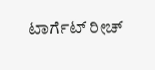ಟಾರ್ಗೆಟ್ ರೀಚ್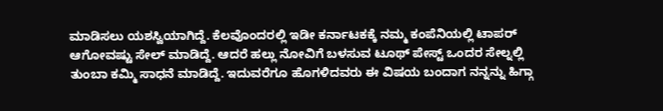ಮಾಡಿಸಲು ಯಶಸ್ವಿಯಾಗಿದ್ದೆ. ಕೆಲವೊಂದರಲ್ಲಿ ಇಡೀ ಕರ್ನಾಟಕಕ್ಕೆ ನಮ್ಮ ಕಂಪೆನಿಯಲ್ಲಿ ಟಾಪರ್ ಆಗೋವಷ್ಟು ಸೇಲ್ ಮಾಡಿದ್ದೆ. ಆದರೆ ಹಲ್ಲು ನೋವಿಗೆ ಬಳಸುವ ಟೂಥ್ ಪೇಸ್ಟ್ ಒಂದರ ಸೇಲ್ನಲ್ಲಿ ತುಂಬಾ ಕಮ್ಮಿ ಸಾಧನೆ ಮಾಡಿದ್ದೆ. ಇದುವರೆಗೂ ಹೊಗಳಿದವರು ಈ ವಿಷಯ ಬಂದಾಗ ನನ್ನನ್ನು ಹಿಗ್ಗಾ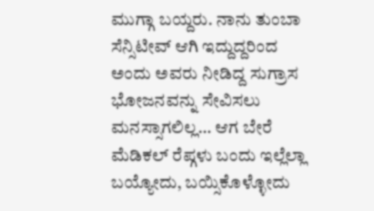ಮುಗ್ಗಾ ಬಯ್ದರು. ನಾನು ತುಂಬಾ ಸೆನ್ಸಿಟೀವ್ ಆಗಿ ಇದ್ದುದ್ದರಿಂದ ಅಂದು ಅವರು ನೀಡಿದ್ದ ಸುಗ್ರಾಸ ಭೋಜನವನ್ನು ಸೇವಿಸಲು ಮನಸ್ಸಾಗಲಿಲ್ಲ… ಆಗ ಬೇರೆ ಮೆಡಿಕಲ್ ರೆಪ್ಗಳು ಬಂದು ಇಲ್ಲೆಲ್ಲಾ ಬಯ್ಯೋದು, ಬಯ್ಸಿಕೊಳ್ಳೋದು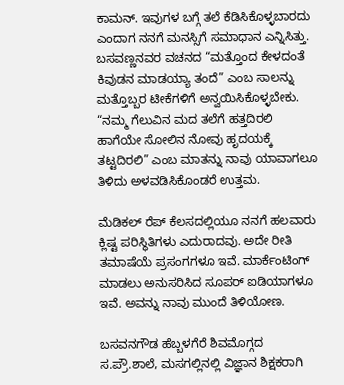ಕಾಮನ್. ಇವುಗಳ ಬಗ್ಗೆ ತಲೆ ಕೆಡಿಸಿಕೊಳ್ಳಬಾರದು ಎಂದಾಗ ನನಗೆ ಮನಸ್ಸಿಗೆ ಸಮಾಧಾನ ಎನ್ನಿಸಿತ್ತು.
ಬಸವಣ್ಣನವರ ವಚನದ “ಮತ್ತೊಂದ ಕೇಳದಂತೆ ಕಿವುಡನ ಮಾಡಯ್ಯಾ ತಂದೆ” ಎಂಬ ಸಾಲನ್ನು ಮತ್ತೊಬ್ಬರ ಟೀಕೆಗಳಿಗೆ ಅನ್ವಯಿಸಿಕೊಳ್ಳಬೇಕು. “ನಮ್ಮ ಗೆಲುವಿನ ಮದ ತಲೆಗೆ ಹತ್ತದಿರಲಿ ಹಾಗೆಯೇ ಸೋಲಿನ ನೋವು ಹೃದಯಕ್ಕೆ ತಟ್ಟದಿರಲಿ” ಎಂಬ ಮಾತನ್ನು ನಾವು ಯಾವಾಗಲೂ ತಿಳಿದು ಅಳವಡಿಸಿಕೊಂಡರೆ ಉತ್ತಮ.

ಮೆಡಿಕಲ್ ರೆಪ್ ಕೆಲಸದಲ್ಲಿಯೂ ನನಗೆ ಹಲವಾರು ಕ್ಲಿಷ್ಟ ಪರಿಸ್ಥಿತಿಗಳು ಎದುರಾದವು. ಅದೇ ರೀತಿ ತಮಾಷೆಯೆ ಪ್ರಸಂಗಗಳೂ ಇವೆ. ಮಾರ್ಕೆಂಟಿಂಗ್ ಮಾಡಲು ಅನುಸರಿಸಿದ ಸೂಪರ್ ಐಡಿಯಾಗಳೂ ಇವೆ. ಅವನ್ನು ನಾವು ಮುಂದೆ ತಿಳಿಯೋಣ.

ಬಸವನಗೌಡ ಹೆಬ್ಬಳಗೆರೆ ಶಿವಮೊಗ್ಗದ ಸ.ಪ್ರೌ.ಶಾಲೆ, ಮಸಗಲ್ಲಿನಲ್ಲಿ ವಿಜ್ಞಾನ ಶಿಕ್ಷಕರಾಗಿ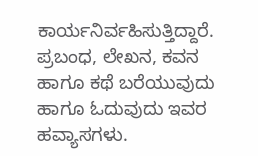ಕಾರ್ಯನಿರ್ವಹಿಸುತ್ತಿದ್ದಾರೆ. ಪ್ರಬಂಧ, ಲೇಖನ, ಕವನ ಹಾಗೂ ಕಥೆ ಬರೆಯುವುದು ಹಾಗೂ ಓದುವುದು ಇವರ ಹವ್ಯಾಸಗಳು.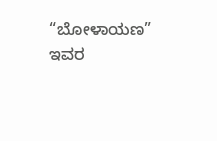“ಬೋಳಾಯಣ” ಇವರ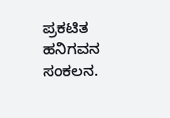ಪ್ರಕಟಿತ ಹನಿಗವನ ಸಂಕಲನ.